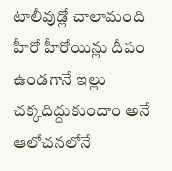టాలీవుడ్లో చాలామంది హీరో హీరోయిన్లు దీపం ఉండగానే ఇల్లు చక్కదిద్దుకుందాం అనే ఆలోచనలోనే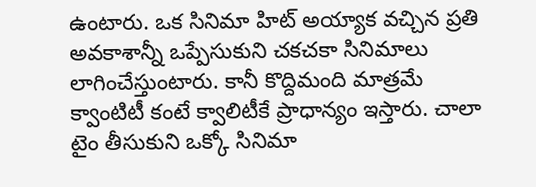ఉంటారు. ఒక సినిమా హిట్ అయ్యాక వచ్చిన ప్రతి అవకాశాన్నీ ఒప్పేసుకుని చకచకా సినిమాలు లాగించేస్తుంటారు. కానీ కొద్దిమంది మాత్రమే క్వాంటిటీ కంటే క్వాలిటీకే ప్రాధాన్యం ఇస్తారు. చాలా టైం తీసుకుని ఒక్కో సినిమా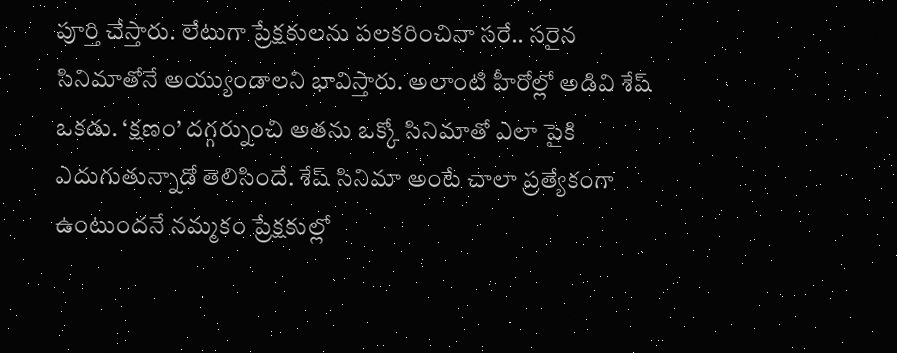పూర్తి చేస్తారు. లేటుగా ప్రేక్షకులను పలకరించినా సరే.. సరైన సినిమాతోనే అయ్యుండాలని భావిస్తారు. అలాంటి హీరోల్లో అడివి శేష్ ఒకడు. ‘క్షణం’ దగ్గర్నుంచి అతను ఒక్కో సినిమాతో ఎలా పైకి ఎదుగుతున్నాడో తెలిసిందే. శేష్ సినిమా అంటే చాలా ప్రత్యేకంగా ఉంటుందనే నమ్మకం ప్రేక్షకుల్లో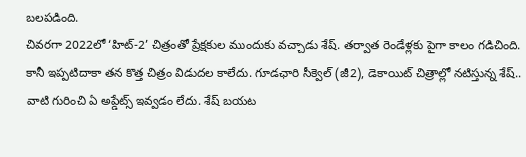బలపడింది.
చివరగా 2022లో ‘హిట్-2’ చిత్రంతో ప్రేక్షకుల ముందుకు వచ్చాడు శేష్. తర్వాత రెండేళ్లకు పైగా కాలం గడిచింది. కానీ ఇప్పటిదాకా తన కొత్త చిత్రం విడుదల కాలేదు. గూడఛారి సీక్వెల్ (జీ2), డెకాయిట్ చిత్రాల్లో నటిస్తున్న శేష్.. వాటి గురించి ఏ అప్డేట్స్ ఇవ్వడం లేదు. శేష్ బయట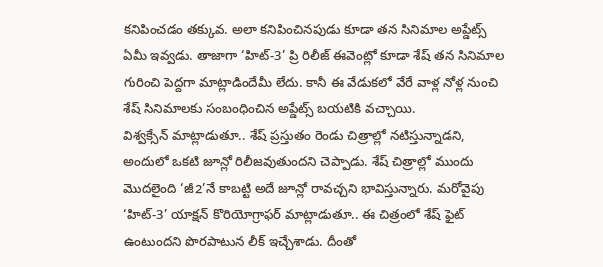కనిపించడం తక్కువ. అలా కనిపించినపుడు కూడా తన సినిమాల అప్డేట్స్ ఏమీ ఇవ్వడు. తాజాగా ‘హిట్-3’ ప్రి రిలీజ్ ఈవెంట్లో కూడా శేష్ తన సినిమాల గురించి పెద్దగా మాట్లాడిందేమీ లేదు. కానీ ఈ వేడుకలో వేరే వాళ్ల నోళ్ల నుంచి శేష్ సినిమాలకు సంబంధించిన అప్డేట్స్ బయటికి వచ్చాయి.
విశ్వక్సేన్ మాట్లాడుతూ.. శేష్ ప్రస్తుతం రెండు చిత్రాల్లో నటిస్తున్నాడని, అందులో ఒకటి జూన్లో రిలీజవుతుందని చెప్పాడు. శేష్ చిత్రాల్లో ముందు మొదలైంది ‘జీ2’నే కాబట్టి అదే జూన్లో రావచ్చని భావిస్తున్నారు. మరోవైపు ‘హిట్-3’ యాక్షన్ కొరియోగ్రాఫర్ మాట్లాడుతూ.. ఈ చిత్రంలో శేష్ ఫైట్ ఉంటుందని పొరపాటున లీక్ ఇచ్చేశాడు. దీంతో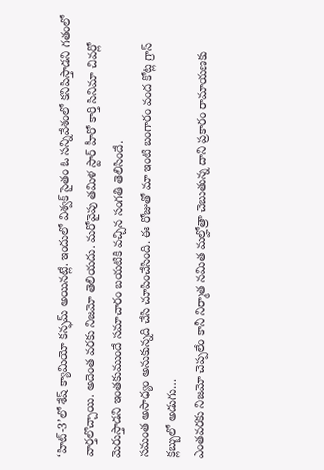‘హిట్-3’లో శేష్ క్యామియో కన్ఫమ్ అయినట్లే. ఇందులో విశ్వక్ సైతం ఓ సన్నివేశంలో కనిపిస్తాడని గతంలో వార్తలొచ్చాయి. అదెంత వరకు నిజమో తెలియదు. మరోవైపు తమిళ స్టార్ హీరో కార్తి సినిమా చివర్లో మెరుస్తాడని ఇంతకుముందే సమాచారం బయటికి వచ్చిన సంగతి తెలిసిందే.
సమంత అసాధ్యం అనుకున్నది చేసి చూపించేసింది. ఈ రోజుతో మా ఇంటి బంగారం వంద కోట్ల గ్రాస్ క్లబ్బులో అడుగు…
ఎంతవరకు నిజమో చెప్పలేం కానీ నిర్మాత నమిత మల్హోత్రా చెబుతున్న దాని ప్రకారం రామాయణకు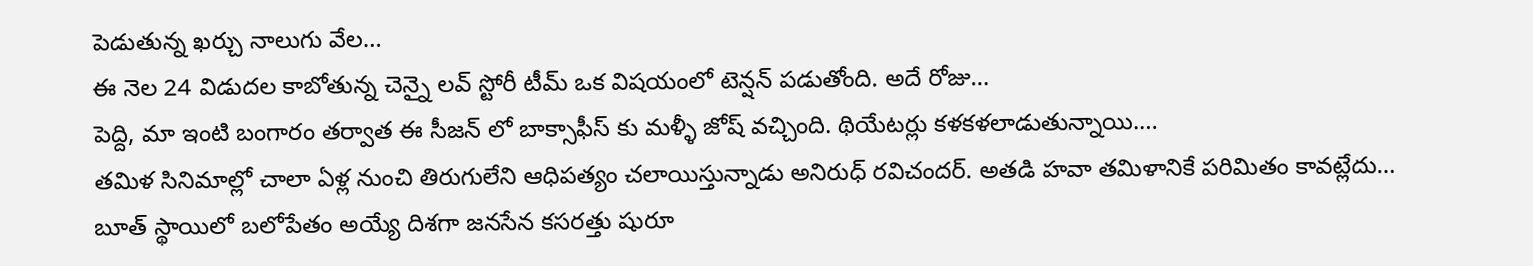పెడుతున్న ఖర్చు నాలుగు వేల…
ఈ నెల 24 విడుదల కాబోతున్న చెన్నై లవ్ స్టోరీ టీమ్ ఒక విషయంలో టెన్షన్ పడుతోంది. అదే రోజు…
పెద్ది, మా ఇంటి బంగారం తర్వాత ఈ సీజన్ లో బాక్సాఫీస్ కు మళ్ళీ జోష్ వచ్చింది. థియేటర్లు కళకళలాడుతున్నాయి.…
తమిళ సినిమాల్లో చాలా ఏళ్ల నుంచి తిరుగులేని ఆధిపత్యం చలాయిస్తున్నాడు అనిరుధ్ రవిచందర్. అతడి హవా తమిళానికే పరిమితం కావట్లేదు…
బూత్ స్థాయిలో బలోపేతం అయ్యే దిశగా జనసేన కసరత్తు షురూ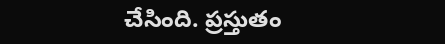చేసింది. ప్రస్తుతం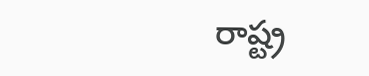రాష్ట్ర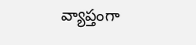వ్యాప్తంగా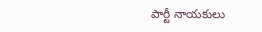పార్టీ నాయకులు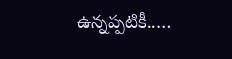ఉన్నప్పటికీ..…